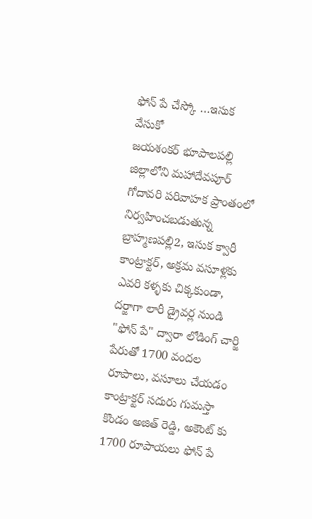ఫోన్ పే చేస్కో …ఇసుక వేసుకో
జయశంకర్ భూపాలపల్లి జిల్లాలోని మహాదేవపూర్ గోదావరి పరివాహక ప్రాంతంలో నిర్వహించబడుతున్న బ్రాహ్మణపల్లి2, ఇసుక క్వారీ కాంట్రాక్టర్, అక్రమ వసూళ్లకు ఎవరి కళ్ళకు చిక్కకుండా, దర్జాగా లారీ డ్రైవర్ల నుండి "ఫోన్ పే" ద్వారా లోడింగ్ చార్జి పేరుతో 1700 వందల రూపాలు, వసూలు చేయడం కాంట్రాక్టర్ సదురు గుమస్తా కొండం అజిత్ రెడ్డి, అకౌంట్ కు 1700 రూపాయలు ఫోన్ పే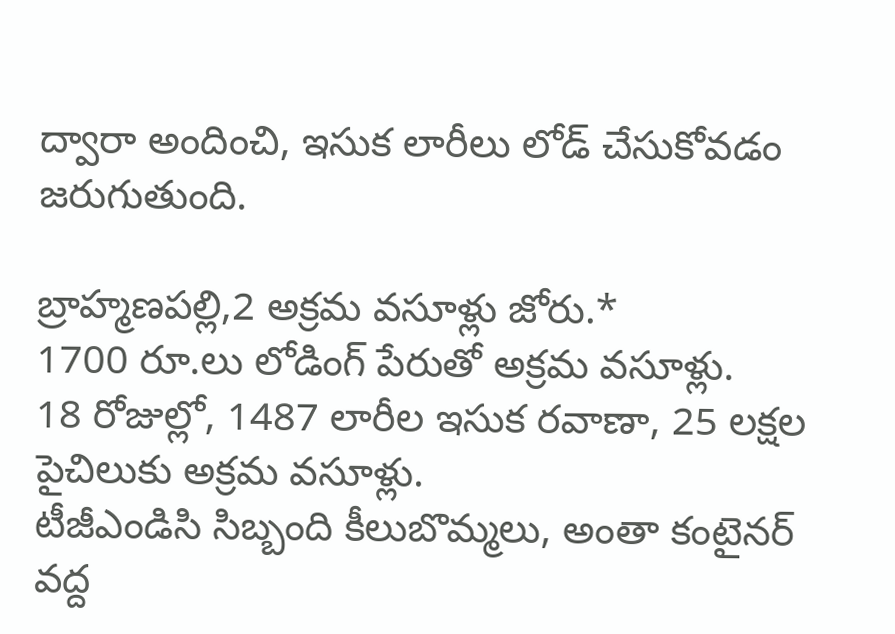ద్వారా అందించి, ఇసుక లారీలు లోడ్ చేసుకోవడం జరుగుతుంది.

బ్రాహ్మణపల్లి,2 అక్రమ వసూళ్లు జోరు.*
1700 రూ.లు లోడింగ్ పేరుతో అక్రమ వసూళ్లు.
18 రోజుల్లో, 1487 లారీల ఇసుక రవాణా, 25 లక్షల పైచిలుకు అక్రమ వసూళ్లు.
టీజీఎండిసి సిబ్బంది కీలుబొమ్మలు, అంతా కంటైనర్ వద్ద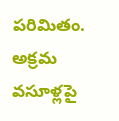పరిమితం.
అక్రమ వసూళ్లపై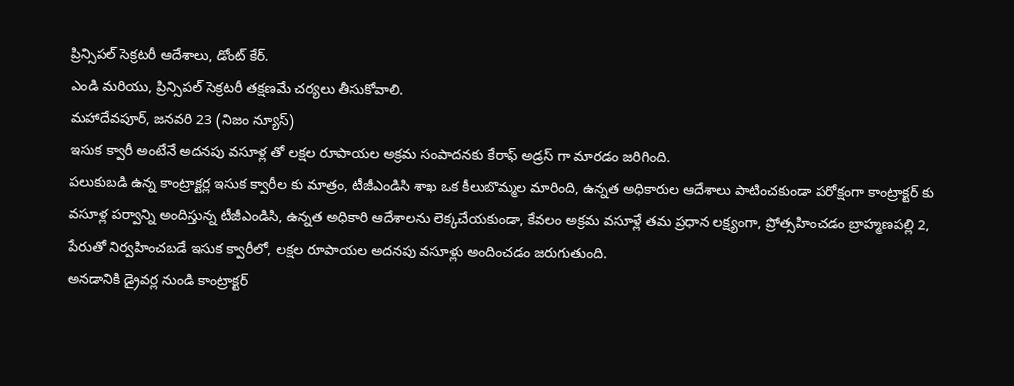ప్రిన్సిపల్ సెక్రటరీ ఆదేశాలు, డోంట్ కేర్.
ఎండి మరియు, ప్రిన్సిపల్ సెక్రటరీ తక్షణమే చర్యలు తీసుకోవాలి.
మహాదేవపూర్, జనవరి 23 (నిజం న్యూస్)
ఇసుక క్వారీ అంటేనే అదనపు వసూళ్ల తో లక్షల రూపాయల అక్రమ సంపాదనకు కేరాఫ్ అడ్రస్ గా మారడం జరిగింది.
పలుకుబడి ఉన్న కాంట్రాక్టర్ల ఇసుక క్వారీల కు మాత్రం, టీజీఎండిసి శాఖ ఒక కీలుబొమ్మల మారింది, ఉన్నత అధికారుల ఆదేశాలు పాటించకుండా పరోక్షంగా కాంట్రాక్టర్ కు వసూళ్ల పర్వాన్ని అందిస్తున్న టీజీఎండిసి, ఉన్నత అధికారి ఆదేశాలను లెక్కచేయకుండా, కేవలం అక్రమ వసూళ్లే తమ ప్రధాన లక్ష్యంగా, ప్రోత్సహించడం బ్రాహ్మణపల్లి 2, పేరుతో నిర్వహించబడే ఇసుక క్వారీలో, లక్షల రూపాయల అదనపు వసూళ్లు అందించడం జరుగుతుంది.
అనడానికి డ్రైవర్ల నుండి కాంట్రాక్టర్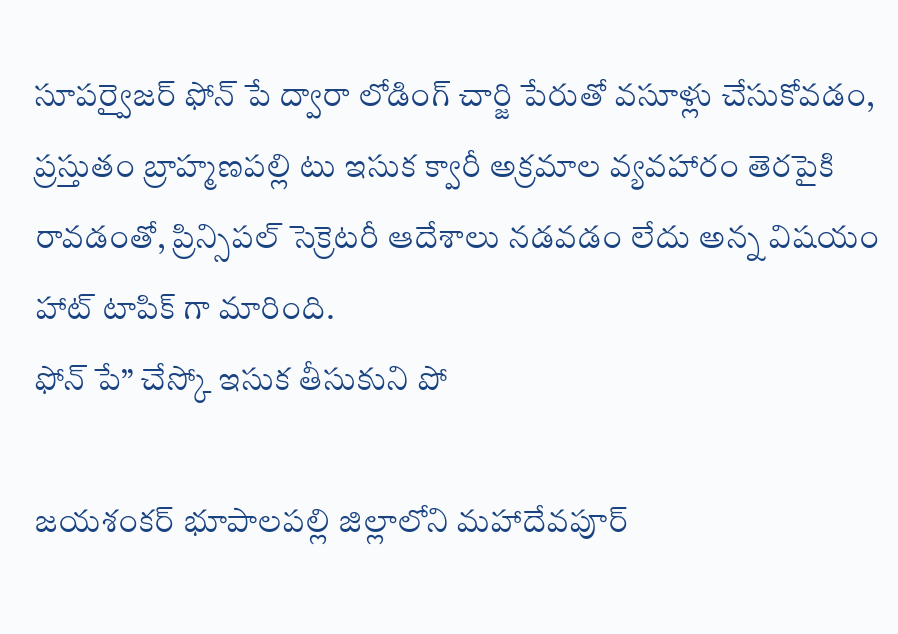సూపర్వైజర్ ఫోన్ పే ద్వారా లోడింగ్ చార్జి పేరుతో వసూళ్లు చేసుకోవడం, ప్రస్తుతం బ్రాహ్మణపల్లి టు ఇసుక క్వారీ అక్రమాల వ్యవహారం తెరపైకి రావడంతో, ప్రిన్సిపల్ సెక్రెటరీ ఆదేశాలు నడవడం లేదు అన్న విషయం హాట్ టాపిక్ గా మారింది.
ఫోన్ పే” చేస్కో ఇసుక తీసుకుని పో

జయశంకర్ భూపాలపల్లి జిల్లాలోని మహాదేవపూర్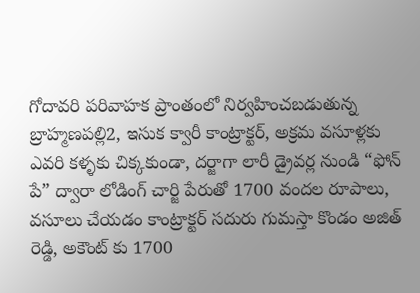గోదావరి పరివాహక ప్రాంతంలో నిర్వహించబడుతున్న బ్రాహ్మణపల్లి2, ఇసుక క్వారీ కాంట్రాక్టర్, అక్రమ వసూళ్లకు ఎవరి కళ్ళకు చిక్కకుండా, దర్జాగా లారీ డ్రైవర్ల నుండి “ఫోన్ పే” ద్వారా లోడింగ్ చార్జి పేరుతో 1700 వందల రూపాలు, వసూలు చేయడం కాంట్రాక్టర్ సదురు గుమస్తా కొండం అజిత్ రెడ్డి, అకౌంట్ కు 1700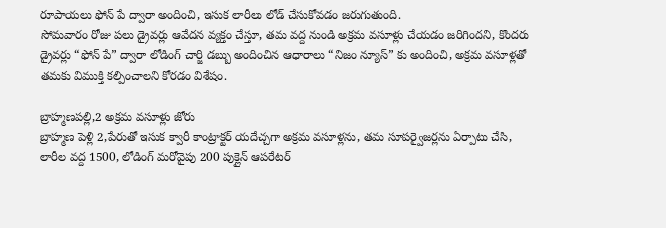రూపాయలు ఫోన్ పే ద్వారా అందించి, ఇసుక లారీలు లోడ్ చేసుకోవడం జరుగుతుంది.
సోమవారం రోజు పలు డ్రైవర్లు ఆవేదన వ్యక్తం చేస్తూ, తమ వద్ద నుండి అక్రమ వసూళ్లు చేయడం జరిగిందని, కొందరు డ్రైవర్లు “ఫోన్ పే” ద్వారా లోడింగ్ చార్జి డబ్బు అందించిన ఆధారాలు “నిజం న్యూస్” కు అందించి, అక్రమ వసూళ్లతో తమకు విముక్తి కల్పించాలని కోరడం విశేషం.

బ్రాహ్మణపల్లి,2 అక్రమ వసూళ్లు జోరు
బ్రాహ్మణ పెళ్లి 2,పేరుతో ఇసుక క్వారీ కాంట్రాక్టర్ యదేచ్చగా అక్రమ వసూళ్లను, తమ సూపర్వైజర్లను ఏర్పాటు చేసి, లారీల వద్ద 1500, లోడింగ్ మరోవైపు 200 పుక్లైన్ ఆపరేటర్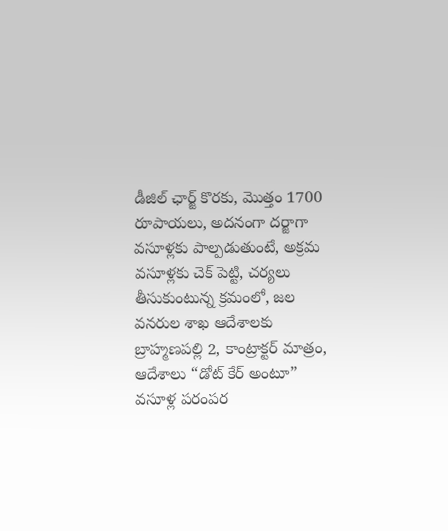డీజిల్ ఛార్జ్ కొరకు, మొత్తం 1700 రూపాయలు, అదనంగా దర్జాగా వసూళ్లకు పాల్పడుతుంటే, అక్రమ వసూళ్లకు చెక్ పెట్టి, చర్యలు తీసుకుంటున్న క్రమంలో, జల వనరుల శాఖ ఆదేశాలకు బ్రాహ్మణపల్లి 2, కాంట్రాక్టర్ మాత్రం, ఆదేశాలు “డోట్ కేర్ అంటూ” వసూళ్ల పరంపర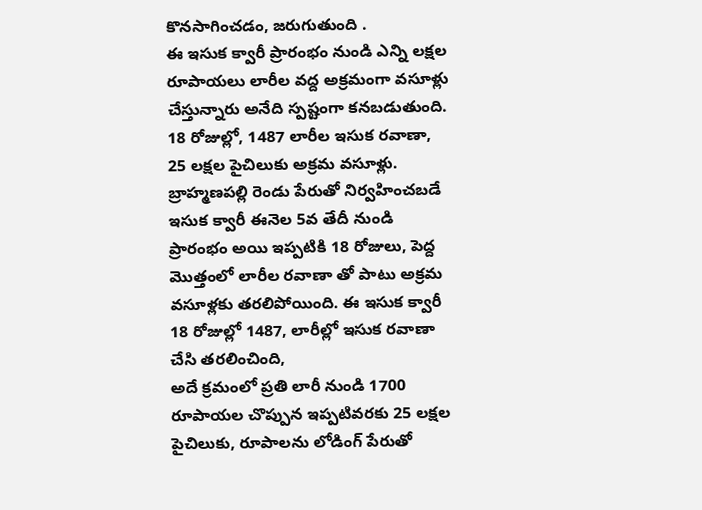కొనసాగించడం, జరుగుతుంది .
ఈ ఇసుక క్వారీ ప్రారంభం నుండి ఎన్ని లక్షల రూపాయలు లారీల వద్ద అక్రమంగా వసూళ్లు చేస్తున్నారు అనేది స్పష్టంగా కనబడుతుంది.
18 రోజుల్లో, 1487 లారీల ఇసుక రవాణా, 25 లక్షల పైచిలుకు అక్రమ వసూళ్లు.
బ్రాహ్మణపల్లి రెండు పేరుతో నిర్వహించబడే ఇసుక క్వారీ ఈనెల 5వ తేదీ నుండి ప్రారంభం అయి ఇప్పటికి 18 రోజులు, పెద్ద మొత్తంలో లారీల రవాణా తో పాటు అక్రమ వసూళ్లకు తరలిపోయింది. ఈ ఇసుక క్వారీ 18 రోజుల్లో 1487, లారీల్లో ఇసుక రవాణా చేసి తరలించింది,
అదే క్రమంలో ప్రతి లారీ నుండి 1700 రూపాయల చొప్పున ఇప్పటివరకు 25 లక్షల పైచిలుకు, రూపాలను లోడింగ్ పేరుతో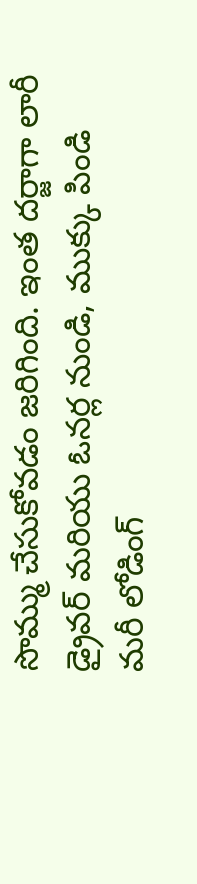సొమ్ము చేసుకోవడం జరిగింది. ఇంత దర్జాగా లారీ డ్రైవర్ మరియు ఓనర్ల నుండి, ముక్కు పిండి మరీ లోడింగ్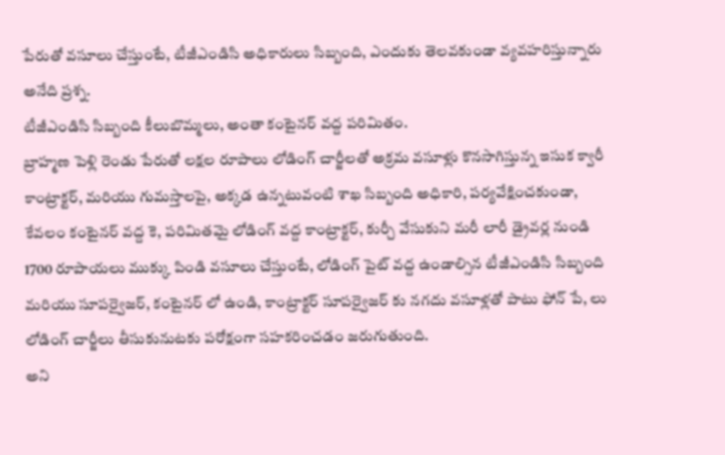పేరుతో వసూలు చేస్తుంటే, టీజీఎండిసి అధికారులు సిబ్బంది, ఎందుకు తెలవకుండా వ్యవహరిస్తున్నారు అనేది ప్రశ్న.
టీజీఎండిసి సిబ్బంది కీలుబొమ్మలు, అంతా కంటైనర్ వద్ద పరిమితం.
బ్రాహ్మణ పెళ్లి రెండు పేరుతో లక్షల రూపాలు లోడింగ్ చార్జీలతో అక్రమ వసూళ్లు కొనసాగిస్తున్న ఇసుక క్వారీ కాంట్రాక్టర్, మరియు గుమస్తాలపై, అక్కడ ఉన్నటువంటి శాఖ సిబ్బంది అధికారి, పర్యవేక్షించకుండా, కేవలం కంటైనర్ వద్ద కె, పరిమితమై లోడింగ్ వద్ద కాంట్రాక్టర్, కుర్చీ వేసుకుని మరీ లారీ డ్రైవర్ల నుండి 1700 రూపాయలు ముక్కు పిండి వసూలు చేస్తుంటే, లోడింగ్ పైట్ వద్ద ఉండాల్సిన టీజీఎండిసి సిబ్బంది మరియు సూపర్వైజర్, కంటైనర్ లో ఉండి, కాంట్రాక్టర్ సూపర్వైజర్ కు నగదు వసూళ్లతో పాటు ఫోన్ పే, లు లోడింగ్ చార్జీలు తీసుకునుటకు పరోక్షంగా సహకరించడం జరుగుతుంది.
అని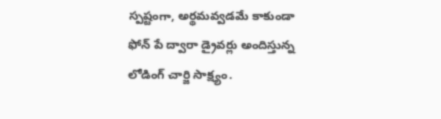స్పష్టంగా, అర్థమవ్వడమే కాకుండా ఫోన్ పే ద్వారా డ్రైవర్లు అందిస్తున్న లోడింగ్ చార్జి సాక్ష్యం.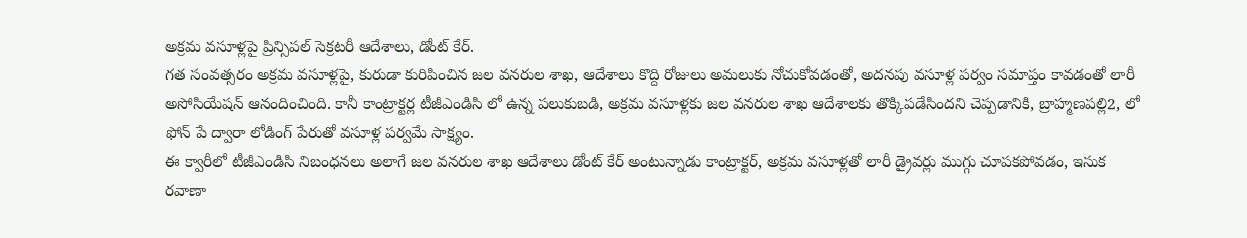అక్రమ వసూళ్లపై ప్రిన్సిపల్ సెక్రటరీ ఆదేశాలు, డోంట్ కేర్.
గత సంవత్సరం అక్రమ వసూళ్లపై, కురుడా కురిపించిన జల వనరుల శాఖ, ఆదేశాలు కొద్ది రోజులు అమలుకు నోచుకోవడంతో, అదనపు వసూళ్ల పర్వం సమాప్తం కావడంతో లారీ అసోసియేషన్ ఆనందించింది. కానీ కాంట్రాక్టర్ల టీజీఎండిసి లో ఉన్న పలుకుబడి, అక్రమ వసూళ్లకు జల వనరుల శాఖ ఆదేశాలకు తొక్కిపడేసిందని చెప్పడానికి, బ్రాహ్మణపల్లి2, లో ఫోన్ పే ద్వారా లోడింగ్ పేరుతో వసూళ్ల పర్వమే సాక్ష్యం.
ఈ క్వారీలో టీజీఎండిసి నిబంధనలు అలాగే జల వనరుల శాఖ ఆదేశాలు డోంట్ కేర్ అంటున్నాడు కాంట్రాక్టర్, అక్రమ వసూళ్లతో లారీ డ్రైవర్లు ముగ్గు చూపకపోవడం, ఇసుక రవాణా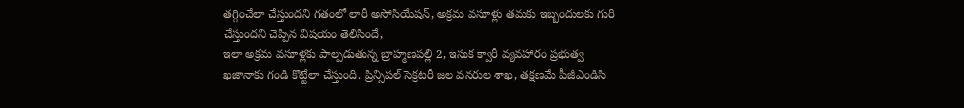తగ్గించేలా చేస్తుందని గతంలో లారీ అసోసియేషన్, అక్రమ వసూళ్లు తమకు ఇబ్బందులకు గురి చేస్తుందని చెప్పిన విషయం తెలిసిందే,
ఇలా అక్రమ వసూళ్లకు పాల్పడుతున్న బ్రాహ్మణపల్లి 2, ఇసుక క్వారీ వ్యవహారం ప్రభుత్వ ఖజానాకు గండి కొట్టేలా చేస్తుంది. ప్రిన్సిపల్ సెక్రటరీ జల వనరుల శాఖ, తక్షణమే పీజీఎండిసి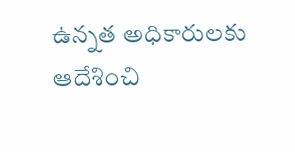ఉన్నత అధికారులకు ఆదేశించి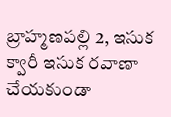బ్రాహ్మణపల్లి 2, ఇసుక క్వారీ ఇసుక రవాణా చేయకుండా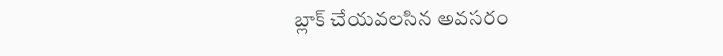బ్లాక్ చేయవలసిన అవసరం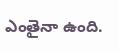ఎంతైనా ఉంది.